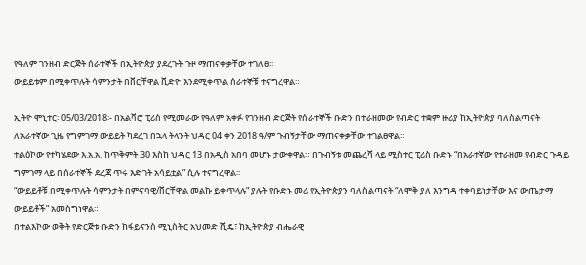የዓለም ገንዘብ ድርጅት ሰራተኞች በኢትዮጵያ ያደረጉት ጉዞ ማጠናቀቃቸው ተገለፀ፡፡
ውይይቱም በሚቀጥሉት ሳምንታት በቨርቸዋል ቪድዮ እንደሚቀጥል ሰራተኞቹ ተናግረዋል።

ኢትዮ ሞኒተር፡ 05/03/2018፡- በአልቫሮ ፒሪስ የሚመራው የዓለም አቀፉ የገንዘብ ድርጅት የሰራተኞች ቡድን በተራዘመው የብድር ተቋም ዙሪያ ከኢትዮጵያ ባለስልጣናት ለአራተኛው ጊዜ የግምገማ ውይይት ካደረገ በኋላ ትላንት ህዳር 04 ቀን 2018 ዓ/ም ጉብኝታቸው ማጠናቀቃቸው ተገልፀዋል።
ተልዕኮው የተካሄደው እ.አ.አ. ከጥቅምት 30 እስከ ህዳር 13 በአዲስ አበባ መሆኑ ታውቀዋል። በጉብኝቱ መጨረሻ ላይ ሚስተር ፒሪስ ቡድኑ “በአራተኛው የተራዘመ የብድር ጉዳይ ግምገማ ላይ በሰራተኞች ደረጃ ጥሩ እድገት አሳይቷል” ሲሉ ተናግረዋል፡፡
“ውይይቶቹ በሚቀጥሉት ሳምንታት በምናባዊ/ቨርቸዋል መልኩ ይቀጥላሉ” ያሉት የቡድኑ መሪ የኢትዮጵያን ባለስልጣናት “ለሞቅ ያለ እንግዳ ተቀባይነታቸው እና ውጤታማ ውይይቶች” አመስግነዋል።
በተልእኮው ወቅት የድርጅቱ ቡድን ከፋይናንስ ሚኒስትር አህመድ ሺዴ፣ ከኢትዮጵያ ብሔራዊ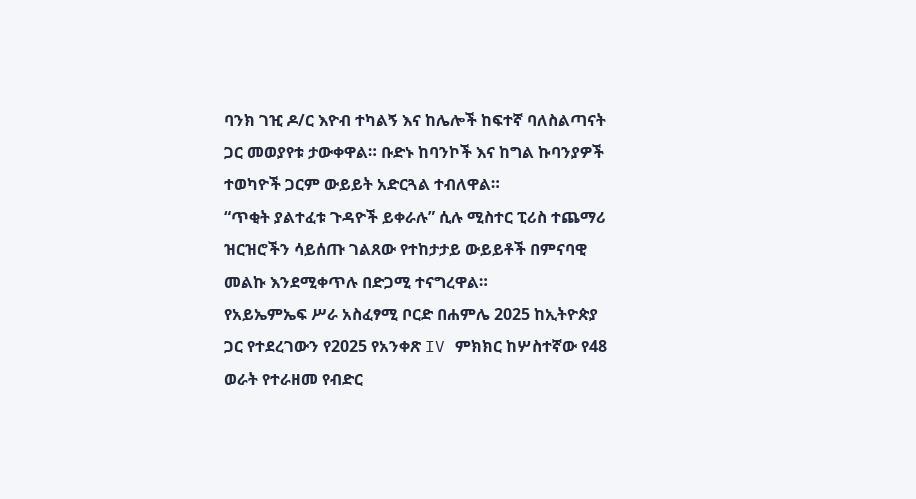ባንክ ገዢ ዶ/ር እዮብ ተካልኝ እና ከሌሎች ከፍተኛ ባለስልጣናት ጋር መወያየቱ ታውቀዋል። ቡድኑ ከባንኮች እና ከግል ኩባንያዎች ተወካዮች ጋርም ውይይት አድርጓል ተብለዋል።
“ጥቂት ያልተፈቱ ጉዳዮች ይቀራሉ” ሲሉ ሚስተር ፒሪስ ተጨማሪ ዝርዝሮችን ሳይሰጡ ገልጸው የተከታታይ ውይይቶች በምናባዊ መልኩ እንደሚቀጥሉ በድጋሚ ተናግረዋል።
የአይኤምኤፍ ሥራ አስፈፃሚ ቦርድ በሐምሌ 2025 ከኢትዮጵያ ጋር የተደረገውን የ2025 የአንቀጽ IV ምክክር ከሦስተኛው የ48 ወራት የተራዘመ የብድር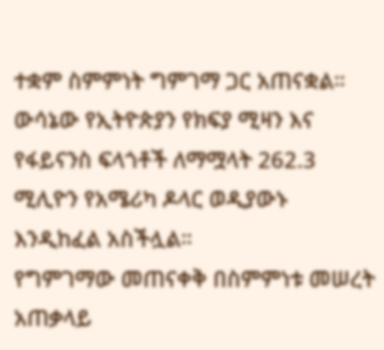ተቋም ስምምነት ግምገማ ጋር አጠናቋል።
ውሳኔው የኢትዮጵያን የክፍያ ሚዛን እና የፋይናንስ ፍላጎቶች ለማሟላት 262.3 ሚሊዮን የአሜሪካ ዶላር ወዲያውኑ እንዲከፈል አስችሏል።
የግምገማው መጠናቀቅ በስምምነቱ መሠረት አጠቃላይ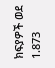ክፍያዎች ወደ 1.873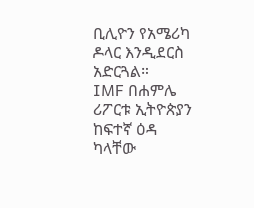ቢሊዮን የአሜሪካ ዶላር እንዲደርስ አድርጓል።
IMF በሐምሌ ሪፖርቱ ኢትዮጵያን ከፍተኛ ዕዳ ካላቸው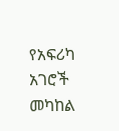የአፍሪካ አገሮች መካከል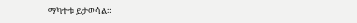ማካተቱ ይታወሳል።